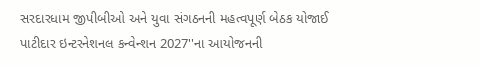સરદારધામ જીપીબીઓ અને યુવા સંગઠનની મહત્વપૂર્ણ બેઠક યોજાઈ
પાટીદાર ઇન્ટરનેશનલ કન્વેન્શન 2027''ના આયોજનની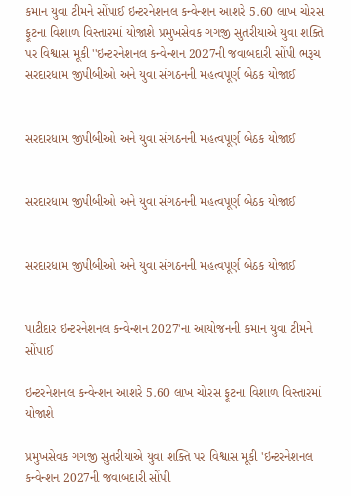કમાન યુવા ટીમને સોંપાઈ ઇન્ટરનેશનલ કન્વેન્શન આશરે 5.60 લાખ ચોરસ ફૂટના વિશાળ વિસ્તારમાં યોજાશે પ્રમુખસેવક ગગજી સુતરીયાએ યુવા શક્તિ પર વિશ્વાસ મૂકી ''ઇન્ટરનેશનલ કન્વેન્શન 2027ની જવાબદારી સોંપી ભરૂચ
સરદારધામ જીપીબીઓ અને યુવા સંગઠનની મહત્વપૂર્ણ બેઠક યોજાઈ


સરદારધામ જીપીબીઓ અને યુવા સંગઠનની મહત્વપૂર્ણ બેઠક યોજાઈ


સરદારધામ જીપીબીઓ અને યુવા સંગઠનની મહત્વપૂર્ણ બેઠક યોજાઈ


સરદારધામ જીપીબીઓ અને યુવા સંગઠનની મહત્વપૂર્ણ બેઠક યોજાઈ


પાટીદાર ઇન્ટરનેશનલ કન્વેન્શન 2027'ના આયોજનની કમાન યુવા ટીમને સોંપાઈ

ઇન્ટરનેશનલ કન્વેન્શન આશરે 5.60 લાખ ચોરસ ફૂટના વિશાળ વિસ્તારમાં યોજાશે

પ્રમુખસેવક ગગજી સુતરીયાએ યુવા શક્તિ પર વિશ્વાસ મૂકી 'ઇન્ટરનેશનલ કન્વેન્શન 2027ની જવાબદારી સોંપી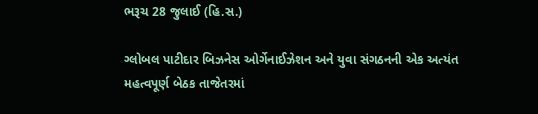ભરૂચ 28 જુલાઈ (હિ.સ.)

ગ્લોબલ પાટીદાર બિઝનેસ ઓર્ગેનાઈઝેશન અને યુવા સંગઠનની એક અત્યંત મહત્વપૂર્ણ બેઠક તાજેતરમાં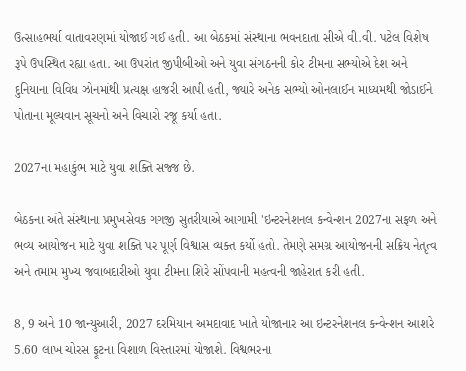ઉત્સાહભર્યા વાતાવરણમાં યોજાઈ ગઈ હતી. આ બેઠકમાં સંસ્થાના ભવનદાતા સીએ વી.વી. પટેલ વિશેષ રૂપે ઉપસ્થિત રહ્યા હતા. આ ઉપરાંત જીપીબીઓ અને યુવા સંગઠનની કોર ટીમના સભ્યોએ દેશ અને દુનિયાના વિવિધ ઝોનમાંથી પ્રત્યક્ષ હાજરી આપી હતી, જ્યારે અનેક સભ્યો ઓનલાઈન માધ્યમથી જોડાઈને પોતાના મૂલ્યવાન સૂચનો અને વિચારો રજૂ કર્યા હતા.

2027ના મહાકુંભ માટે યુવા શક્તિ સજ્જ છે.

બેઠકના અંતે સંસ્થાના પ્રમુખસેવક ગગજી સુતરીયાએ આગામી 'ઇન્ટરનેશનલ કન્વેન્શન 2027ના સફળ અને ભવ્ય આયોજન માટે યુવા શક્તિ પર પૂર્ણ વિશ્વાસ વ્યક્ત કર્યો હતો. તેમણે સમગ્ર આયોજનની સક્રિય નેતૃત્વ અને તમામ મુખ્ય જવાબદારીઓ યુવા ટીમના શિરે સોંપવાની મહત્વની જાહેરાત કરી હતી.

8, 9 અને 10 જાન્યુઆરી, 2027 દરમિયાન અમદાવાદ ખાતે યોજાનાર આ ઇન્ટરનેશનલ કન્વેન્શન આશરે 5.60 લાખ ચોરસ ફૂટના વિશાળ વિસ્તારમાં યોજાશે. વિશ્વભરના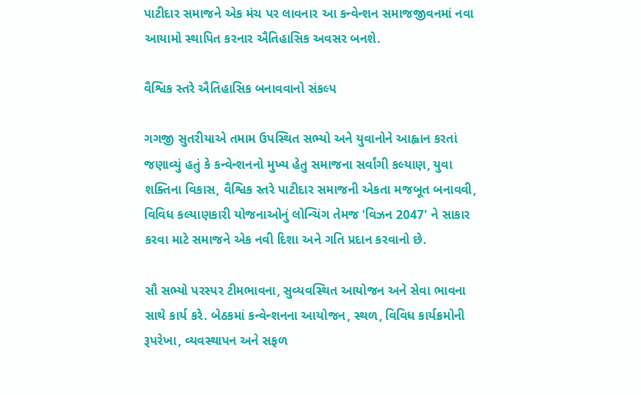પાટીદાર સમાજને એક મંચ પર લાવનાર આ કન્વેન્શન સમાજજીવનમાં નવા આયામો સ્થાપિત કરનાર ઐતિહાસિક અવસર બનશે.

વૈશ્વિક સ્તરે ઐતિહાસિક બનાવવાનો સંકલ્પ

ગગજી સુતરીયાએ તમામ ઉપસ્થિત સભ્યો અને યુવાનોને આહ્વાન કરતાં જણાવ્યું હતું કે કન્વેન્શનનો મુખ્ય હેતુ સમાજના સર્વાંગી કલ્યાણ, યુવા શક્તિના વિકાસ, વૈશ્વિક સ્તરે પાટીદાર સમાજની એકતા મજબૂત બનાવવી, વિવિધ કલ્યાણકારી યોજનાઓનું લોન્ચિંગ તેમજ 'વિઝન 2047' ને સાકાર કરવા માટે સમાજને એક નવી દિશા અને ગતિ પ્રદાન કરવાનો છે.

સૌ સભ્યો પરસ્પર ટીમભાવના, સુવ્યવસ્થિત આયોજન અને સેવા ભાવના સાથે કાર્ય કરે. બેઠકમાં કન્વેન્શનના આયોજન, સ્થળ, વિવિધ કાર્યક્રમોની રૂપરેખા, વ્યવસ્થાપન અને સફળ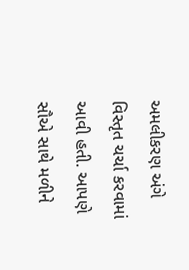અમલીકરણ અંગે વિસ્તૃત ચર્ચા કરવામાં આવી હતી. આપણે સૌએ સાથે મળીને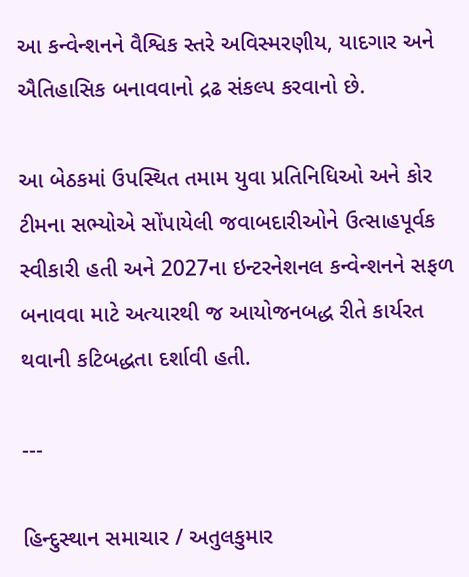આ કન્વેન્શનને વૈશ્વિક સ્તરે અવિસ્મરણીય, યાદગાર અને ઐતિહાસિક બનાવવાનો દ્રઢ સંકલ્પ કરવાનો છે.

આ બેઠકમાં ઉપસ્થિત તમામ યુવા પ્રતિનિધિઓ અને કોર ટીમના સભ્યોએ સોંપાયેલી જવાબદારીઓને ઉત્સાહપૂર્વક સ્વીકારી હતી અને 2027ના ઇન્ટરનેશનલ કન્વેન્શનને સફળ બનાવવા માટે અત્યારથી જ આયોજનબદ્ધ રીતે કાર્યરત થવાની કટિબદ્ધતા દર્શાવી હતી.

---

હિન્દુસ્થાન સમાચાર / અતુલકુમાર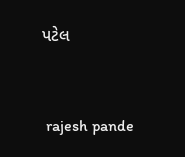પટેલ


 rajesh pande